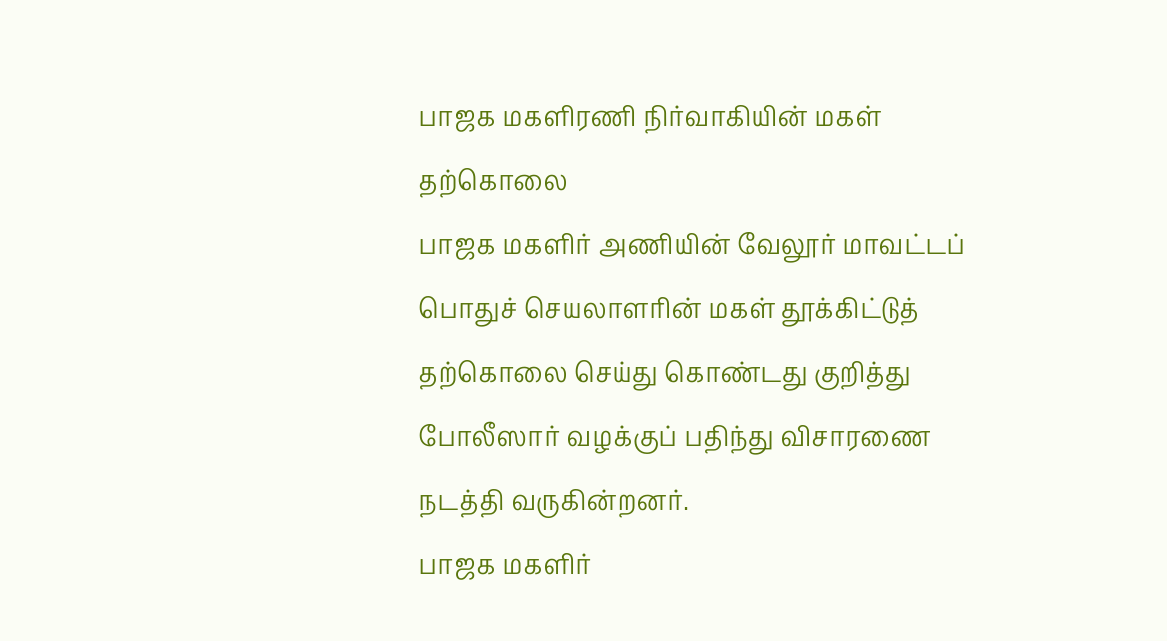பாஜக மகளிரணி நிர்வாகியின் மகள் தற்கொலை
பாஜக மகளிர் அணியின் வேலூர் மாவட்டப் பொதுச் செயலாளரின் மகள் தூக்கிட்டுத் தற்கொலை செய்து கொண்டது குறித்து போலீஸார் வழக்குப் பதிந்து விசாரணை நடத்தி வருகின்றனர்.
பாஜக மகளிர்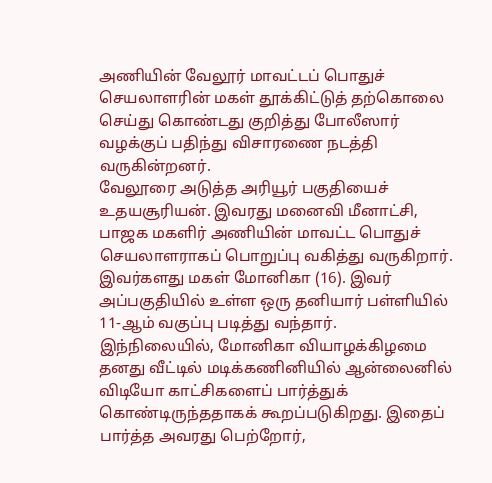அணியின் வேலூர் மாவட்டப் பொதுச் செயலாளரின் மகள் தூக்கிட்டுத் தற்கொலை செய்து கொண்டது குறித்து போலீஸார் வழக்குப் பதிந்து விசாரணை நடத்தி வருகின்றனர்.
வேலூரை அடுத்த அரியூர் பகுதியைச் உதயசூரியன். இவரது மனைவி மீனாட்சி, பாஜக மகளிர் அணியின் மாவட்ட பொதுச் செயலாளராகப் பொறுப்பு வகித்து வருகிறார். இவர்களது மகள் மோனிகா (16). இவர் அப்பகுதியில் உள்ள ஒரு தனியார் பள்ளியில் 11-ஆம் வகுப்பு படித்து வந்தார்.
இந்நிலையில், மோனிகா வியாழக்கிழமை தனது வீட்டில் மடிக்கணினியில் ஆன்லைனில் விடியோ காட்சிகளைப் பார்த்துக் கொண்டிருந்ததாகக் கூறப்படுகிறது. இதைப் பார்த்த அவரது பெற்றோர்,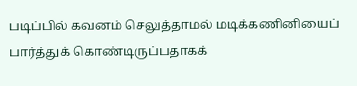படிப்பில் கவனம் செலுத்தாமல் மடிக்கணினியைப் பார்த்துக் கொண்டிருப்பதாகக்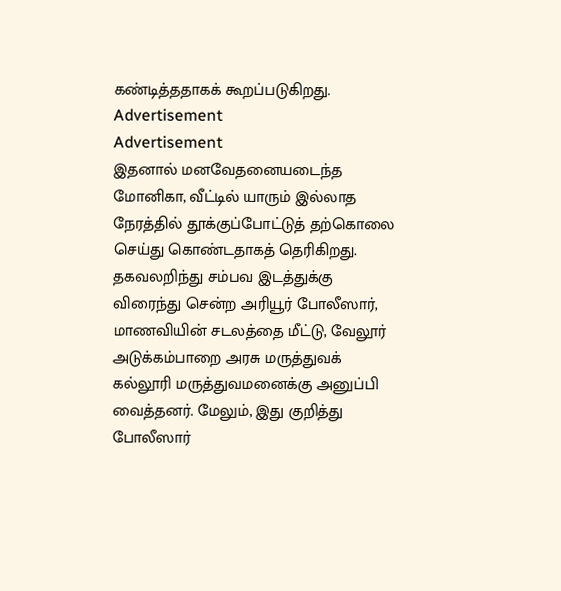கண்டித்ததாகக் கூறப்படுகிறது.
Advertisement
Advertisement
இதனால் மனவேதனையடைந்த மோனிகா, வீட்டில் யாரும் இல்லாத நேரத்தில் தூக்குப்போட்டுத் தற்கொலை செய்து கொண்டதாகத் தெரிகிறது.
தகவலறிந்து சம்பவ இடத்துக்கு விரைந்து சென்ற அரியூர் போலீஸார், மாணவியின் சடலத்தை மீட்டு, வேலூர் அடுக்கம்பாறை அரசு மருத்துவக் கல்லூரி மருத்துவமனைக்கு அனுப்பி வைத்தனர். மேலும், இது குறித்து போலீஸார்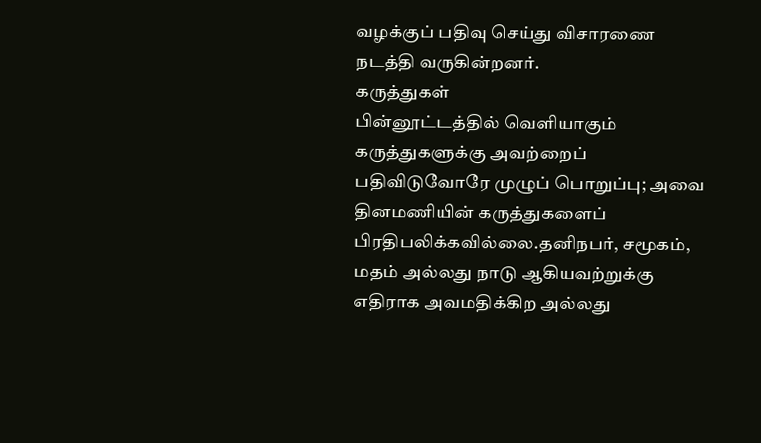வழக்குப் பதிவு செய்து விசாரணை நடத்தி வருகின்றனர்.
கருத்துகள்
பின்னூட்டத்தில் வெளியாகும் கருத்துகளுக்கு அவற்றைப் பதிவிடுவோரே முழுப் பொறுப்பு; அவை தினமணியின் கருத்துகளைப் பிரதிபலிக்கவில்லை.தனிநபர், சமூகம், மதம் அல்லது நாடு ஆகியவற்றுக்கு எதிராக அவமதிக்கிற அல்லது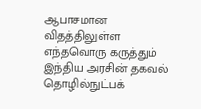ஆபாசமான விதத்திலுள்ள எந்தவொரு கருத்தும் இந்திய அரசின் தகவல் தொழில்நுட்பக்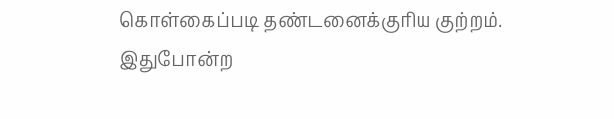கொள்கைப்படி தண்டனைக்குரிய குற்றம். இதுபோன்ற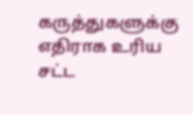கருத்துகளுக்கு எதிராக உரிய சட்ட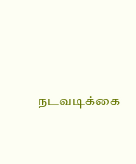நடவடிக்கை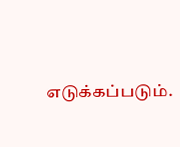எடுக்கப்படும்.